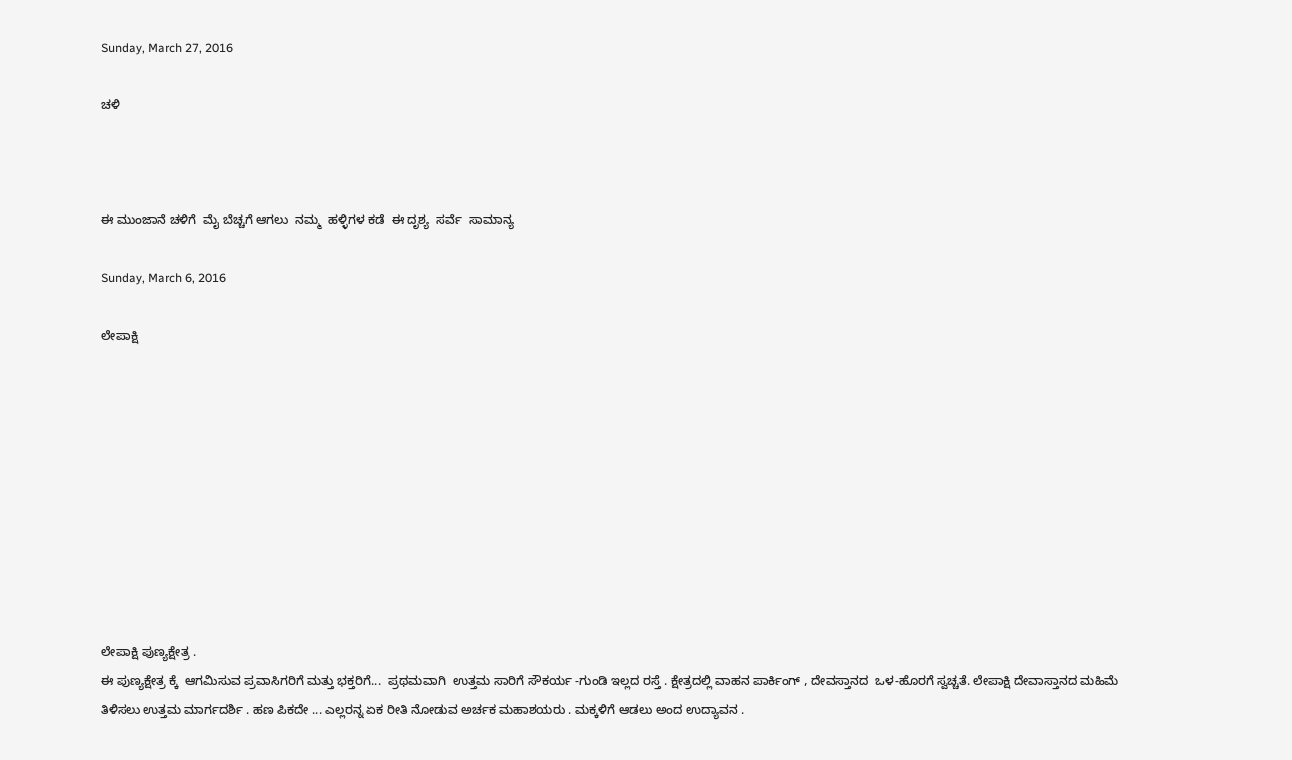Sunday, March 27, 2016

ಚಳಿ



ಈ ಮುಂಜಾನೆ ಚಳಿಗೆ  ಮೈ ಬೆಚ್ಚಗೆ ಆಗಲು  ನಮ್ಮ  ಹಳ್ಳಿಗಳ ಕಡೆ  ಈ ದೃಶ್ಯ  ಸರ್ವೆ  ಸಾಮಾನ್ಯ

Sunday, March 6, 2016

ಲೇಪಾಕ್ಷಿ










ಲೇಪಾಕ್ಷಿ ಪುಣ್ಯಕ್ಷೇತ್ರ .
ಈ ಪುಣ್ಯಕ್ಷೇತ್ರ ಕ್ಕೆ  ಆಗಮಿಸುವ ಪ್ರವಾಸಿಗರಿಗೆ ಮತ್ತು ಭಕ್ತರಿಗೆ...  ಪ್ರಥಮವಾಗಿ  ಉತ್ತಮ ಸಾರಿಗೆ ಸೌಕರ್ಯ -ಗುಂಡಿ ಇಲ್ಲದ ರಸ್ತೆ . ಕ್ಷೇತ್ರದಲ್ಲಿ ವಾಹನ ಪಾರ್ಕಿಂಗ್ , ದೇವಸ್ತಾನದ  ಒಳ-ಹೊರಗೆ ಸ್ವಚ್ಚತೆ. ಲೇಪಾಕ್ಷಿ ದೇವಾಸ್ತಾನದ ಮಹಿಮೆ ತಿಳಿಸಲು ಉತ್ತಮ ಮಾರ್ಗದರ್ಶಿ . ಹಣ ಪಿಕದೇ ... ಎಲ್ಲರನ್ನ ಏಕ ರೀತಿ ನೋಡುವ ಅರ್ಚಕ ಮಹಾಶಯರು . ಮಕ್ಕಳಿಗೆ ಆಡಲು ಅಂದ ಉದ್ಯಾವನ .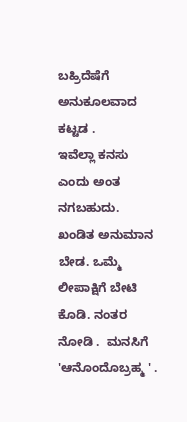ಬಹ್ರಿದೆಷೆಗೆ ಅನುಕೂಲವಾದ ಕಟ್ಟಡ .
ಇವೆಲ್ಲಾ ಕನಸು ಎಂದು ಅಂತ ನಗಬಹುದು.  ಖಂಡಿತ ಅನುಮಾನ ಬೇಡ. ಒಮ್ಮೆ  ಲೀಪಾಕ್ಷಿಗೆ ಬೇಟಿ ಕೊಡಿ. ನಂತರ ನೋಡಿ .  ಮನಸಿಗೆ 'ಆನೊಂದೊಬ್ರಹ್ಮ ' .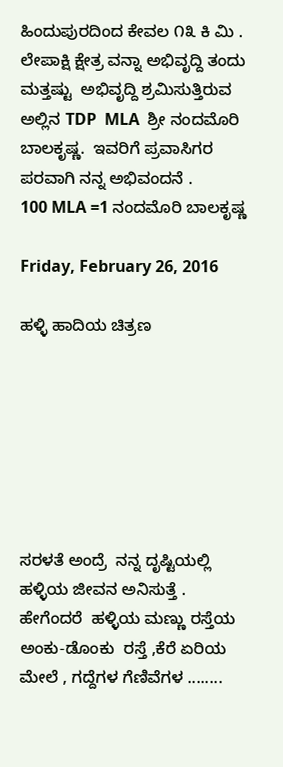ಹಿಂದುಪುರದಿಂದ ಕೇವಲ ೧೩ ಕಿ ಮಿ .
ಲೇಪಾಕ್ಷಿ ಕ್ಷೇತ್ರ ವನ್ನಾ ಅಭಿವೃದ್ದಿ ತಂದು  ಮತ್ತಷ್ಟು  ಅಭಿವೃದ್ದಿ ಶ್ರಮಿಸುತ್ತಿರುವ ಅಲ್ಲಿನ TDP  MLA  ಶ್ರೀ ನಂದಮೊರಿ ಬಾಲಕೃಷ್ಣ.  ಇವರಿಗೆ ಪ್ರವಾಸಿಗರ ಪರವಾಗಿ ನನ್ನ ಅಭಿವಂದನೆ .
100 MLA =1 ನಂದಮೊರಿ ಬಾಲಕೃಷ್ಣ

Friday, February 26, 2016

ಹಳ್ಳಿ ಹಾದಿಯ ಚಿತ್ರಣ







ಸರಳತೆ ಅಂದ್ರೆ  ನನ್ನ ದೃಷ್ಟಿಯಲ್ಲಿ  ಹಳ್ಳಿಯ ಜೀವನ ಅನಿಸುತ್ತೆ . ಹೇಗೆಂದರೆ  ಹಳ್ಳಿಯ ಮಣ್ಣು ರಸ್ತೆಯ ಅಂಕು-ಡೊಂಕು  ರಸ್ತೆ ,ಕೆರೆ ಏರಿಯ ಮೇಲೆ , ಗದ್ದೆಗಳ ಗೆಣಿವೆಗಳ ........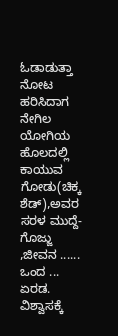ಓಡಾಡುತ್ತಾ  ನೋಟ ಹರಿಸಿದಾಗ  ನೇಗಿಲ ಯೋಗಿಯ ಹೊಲದಲ್ಲಿ  ಕಾಯುವ ಗೋಡು(ಚಿಕ್ಕ ಶೆಡ್),ಅವರ ಸರಳ ಮುದ್ದೆ-ಗೊಜ್ಜು ,ಜೀವನ ......  ಒಂದ ...  ಏರಡ. ವಿಶ್ವಾಸಕ್ಕೆ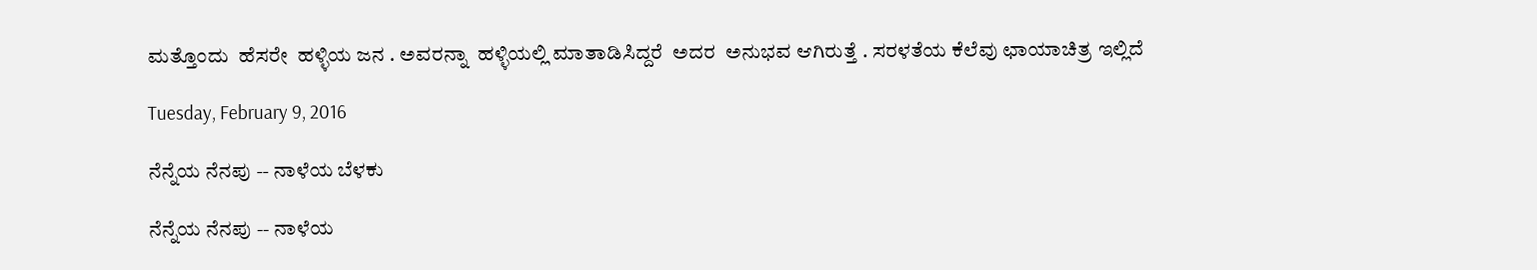ಮತ್ತೊಂದು  ಹೆಸರೇ  ಹಳ್ಳಿಯ ಜನ . ಅವರನ್ನಾ  ಹಳ್ಳಿಯಲ್ಲಿ ಮಾತಾಡಿಸಿದ್ದರೆ  ಅದರ  ಅನುಭವ ಆಗಿರುತ್ತೆ . ಸರಳತೆಯ ಕೆಲೆವು ಛಾಯಾಚಿತ್ರ ಇಲ್ಲಿದೆ

Tuesday, February 9, 2016

ನೆನ್ನೆಯ ನೆನಪು -- ನಾಳೆಯ ಬೆಳಕು

ನೆನ್ನೆಯ ನೆನಪು -- ನಾಳೆಯ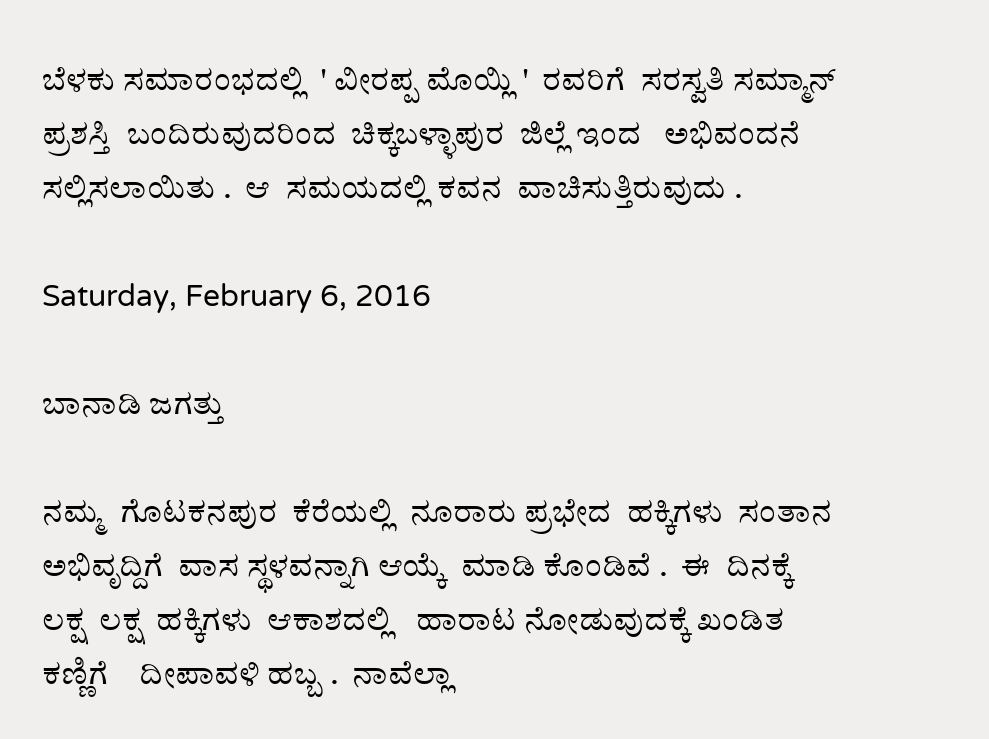ಬೆಳಕು ಸಮಾರಂಭದಲ್ಲಿ  ' ವೀರಪ್ಪ ಮೊಯ್ಲಿ '  ರವರಿಗೆ  ಸರಸ್ವತಿ ಸಮ್ಮಾನ್
ಪ್ರಶಸ್ತಿ  ಬಂದಿರುವುದರಿಂದ  ಚಿಕ್ಕಬಳ್ಳಾಪುರ  ಜಿಲ್ಲೆ ಇಂದ   ಅಭಿವಂದನೆ  ಸಲ್ಲಿಸಲಾಯಿತು .  ಆ  ಸಮಯದಲ್ಲಿ ಕವನ  ವಾಚಿಸುತ್ತಿರುವುದು .

Saturday, February 6, 2016

ಬಾನಾಡಿ ಜಗತ್ತು

ನಮ್ಮ  ಗೊಟಕನಪುರ  ಕೆರೆಯಲ್ಲಿ  ನೂರಾರು ಪ್ರಭೇದ  ಹಕ್ಕಿಗಳು  ಸಂತಾನ  ಅಭಿವೃದ್ದಿಗೆ  ವಾಸ ಸ್ಥಳವನ್ನಾಗಿ ಆಯ್ಕೆ  ಮಾಡಿ ಕೊಂಡಿವೆ .  ಈ  ದಿನಕ್ಕೆ   ಲಕ್ಷ  ಲಕ್ಷ  ಹಕ್ಕಿಗಳು  ಆಕಾಶದಲ್ಲಿ   ಹಾರಾಟ ನೋಡುವುದಕ್ಕೆ ಖಂಡಿತ  ಕಣ್ಣಿಗೆ    ದೀಪಾವಳಿ ಹಬ್ಬ .  ನಾವೆಲ್ಲಾ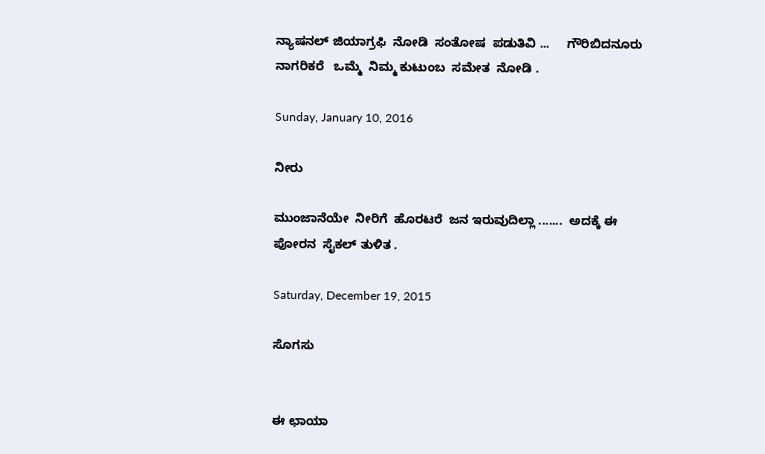ನ್ಯಾಷನಲ್ ಜಿಯಾಗ್ರಫಿ  ನೋಡಿ  ಸಂತೋಷ  ಪಡುತಿವಿ ...     ಗೌರಿಬಿದನೂರು  ನಾಗರಿಕರೆ   ಒಮ್ಮೆ  ನಿಮ್ಮ ಕುಟುಂಬ  ಸಮೇತ  ನೋಡಿ .

Sunday, January 10, 2016

ನೀರು

ಮುಂಜಾನೆಯೇ  ನೀರಿಗೆ  ಹೊರಟರೆ  ಜನ ಇರುವುದಿಲ್ಲಾ .......  ಅದಕ್ಕೆ ಈ ಪೋರನ  ಸೈಕಲ್ ತುಳಿತ .

Saturday, December 19, 2015

ಸೊಗಸು


ಈ ಛಾಯಾ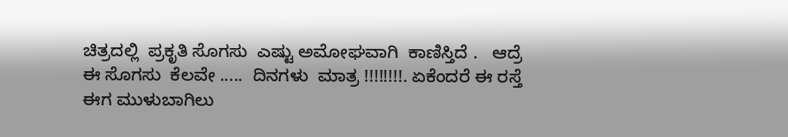ಚಿತ್ರದಲ್ಲಿ  ಪ್ರಕೃತಿ ಸೊಗಸು  ಎಷ್ಟು ಅಮೋಘವಾಗಿ  ಕಾಣಿಸ್ತಿದೆ .   ಆದ್ರೆ  ಈ ಸೊಗಸು  ಕೆಲವೇ .....  ದಿನಗಳು  ಮಾತ್ರ !!!!!!!!. ಏಕೆಂದರೆ ಈ ರಸ್ತೆ  ಈಗ ಮುಳುಬಾಗಿಲು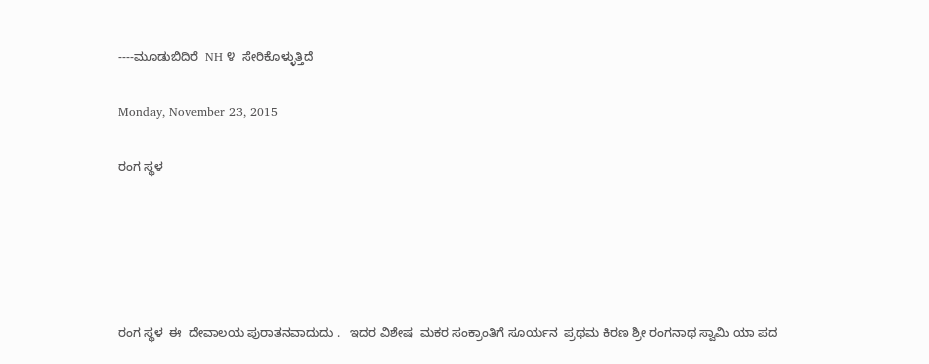----ಮೂಡುಬಿದಿರೆ  NH ೪  ಸೇರಿಕೊಳ್ಳುತ್ತಿದೆ

Monday, November 23, 2015

ರಂಗ ಸ್ಥಳ





ರಂಗ ಸ್ಥಳ  ಈ  ದೇವಾಲಯ ಪುರಾತನವಾದುದು .   ಇದರ ವಿಶೇಷ  ಮಕರ ಸಂಕ್ರಾಂತಿಗೆ ಸೂರ್ಯನ  ಪ್ರಥಮ ಕಿರಣ ಶ್ರೀ ರಂಗನಾಥ ಸ್ವಾಮಿ ಯಾ ಪದ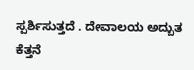ಸ್ಪರ್ಶಿಸುತ್ತದೆ . ದೇವಾಲಯ ಅದ್ಬುತ ಕೆತ್ತನೆ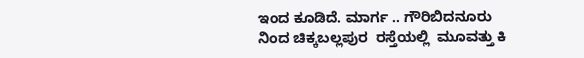ಇಂದ ಕೂಡಿದೆ. ಮಾರ್ಗ .. ಗೌರಿಬಿದನೂರು ನಿಂದ ಚಿಕ್ಕಬಲ್ಲಪುರ  ರಸ್ತೆಯಲ್ಲಿ  ಮೂವತ್ತು ಕಿ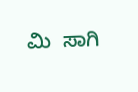ಮಿ  ಸಾಗಿ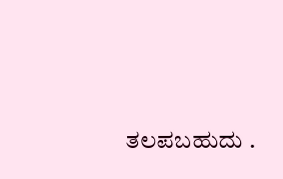ತಲಪಬಹುದು .